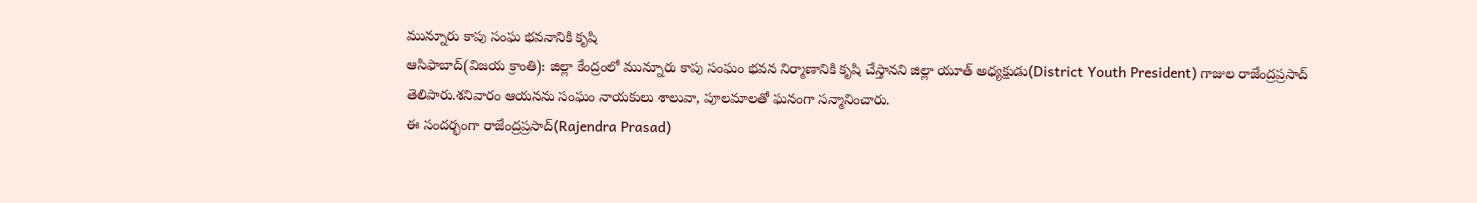మున్నూరు కాపు సంఘ భవనానికి కృషి
ఆసిఫాబాద్(విజయ క్రాంతి): జిల్లా కేంద్రంలో మున్నూరు కాపు సంఘం భవన నిర్మాణానికి కృషి చేస్తానని జిల్లా యూత్ అధ్యక్షుడు(District Youth President) గాజుల రాజేంద్రప్రసాద్ తెలిపారు.శనివారం ఆయనను సంఘం నాయకులు శాలువా, పూలమాలతో ఘనంగా సన్మానించారు.
ఈ సందర్భంగా రాజేంద్రప్రసాద్(Rajendra Prasad)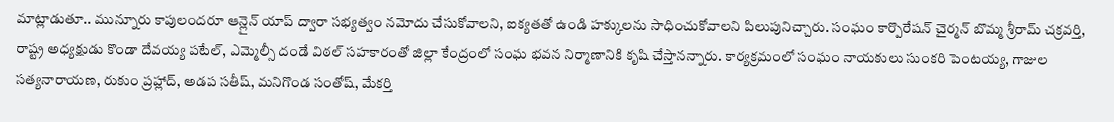మాట్లాడుతూ.. మున్నూరు కాపులందరూ ఆన్లైన్ యాప్ ద్వారా సభ్యత్వం నమోదు చేసుకోవాలని, ఐక్యతతో ఉండి హక్కులను సాధించుకోవాలని పిలుపునిచ్చారు. సంఘం కార్పొరేషన్ చైర్మన్ బొమ్మ శ్రీరామ్ చక్రవర్తి, రాష్ట్ర అధ్యక్షుడు కొండా దేవయ్య పటేల్, ఎమ్మెల్సీ దండే విఠల్ సహకారంతో జిల్లా కేంద్రంలో సంఘ భవన నిర్మాణానికి కృషి చేస్తానన్నారు. కార్యక్రమంలో సంఘం నాయకులు సుంకరి పెంటయ్య, గాజుల సత్యనారాయణ, రుకుం ప్రహ్లాద్, అడప సతీష్, మనిగొండ సంతోష్, మేకర్తి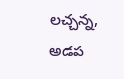లచ్చన్న, అడప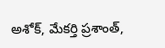అశోక్, మేకర్తి ప్రశాంత్,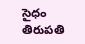సైధం తిరుపతి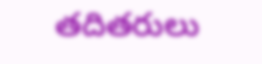తదితరులు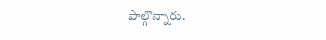పాల్గొన్నారు.